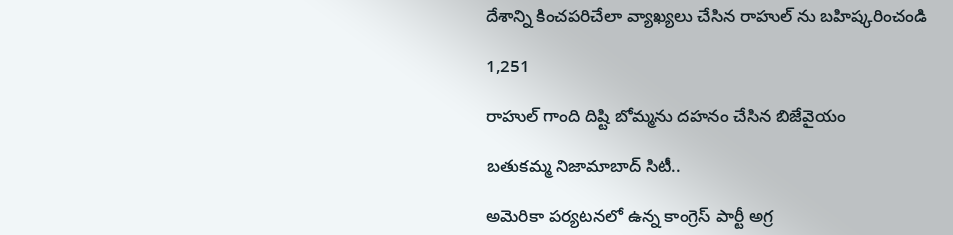దేశాన్ని కించపరిచేలా వ్యాఖ్యలు చేసిన రాహుల్ ను బహిష్కరించండి

1,251

రాహుల్ గాంది దిష్టి బోమ్మను దహనం చేసిన బిజేవైయం

బతుకమ్మ నిజామాబాద్ సిటీ..

అమెరికా పర్యటనలో ఉన్న కాంగ్రెస్ పార్టీ అగ్ర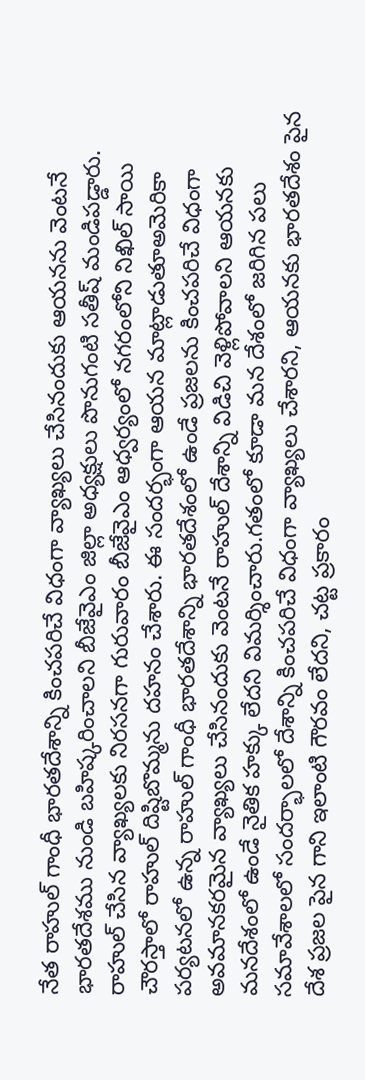నేత రాహుల్ గాంధీ భారతదేశాన్ని కించపరిచే విధంగా వ్యాఖ్యలు చేసినందుకు ఆయనను వెంటనే భారతదేశము నుండి బహిష్కరించాలని బీజేవైఎం జిల్లా అధ్యక్షులు పొనుగంటి సతీష్ మండిపడ్డారు. రాహుల్ చేసిన వ్యాఖ్యలకు నిరసనగా గురువారం బీజేవైఎం ఆధ్వర్యంలో నగరంలోని నిఖిల్ సాయి చౌరస్తాలో రాహుల్ దిష్టిబొమ్మను దహనం చేశారు. ఈ సందర్భంగా ఆయన మాట్లాడుతూఅమెరికా పర్యటనలో ఉన్న రాహుల్ గాంధీ భారతదేశాన్ని భారతదేశంలో ఉండే ప్రజలను కించపరిచే విధంగా అవమానకరమైన వ్యాఖ్యలు చేసినందుకు వెంటనే రాహుల్ దేశాన్ని విడిచి వెళ్లిపోవాలని ఆయనకు మనదేశంలో ఉండే నైతిక హక్కు లేదని విమర్శించారు.గతంలో కూడా మన దేశంలో జరిగిన పలు సమావేశాలలో సందర్భాలలో దేశాన్ని కించపరిచే విధంగా వ్యాఖ్యలు చేశారని, ఆయనకు భారతదేశం పైన దేశ ప్రజల పైన గాని ఇలాంటి గౌరవం లేదని, చట్ట ప్రకారం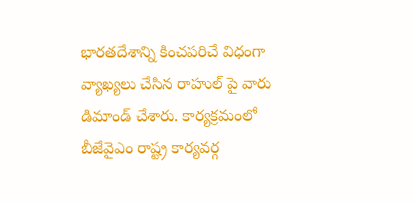భారతదేశాన్ని కించపరిచే విధంగా వ్యాఖ్యలు చేసిన రాహుల్ పై వారు డిమాండ్ చేశారు. కార్యక్రమంలో బీజేవైఎం రాష్ట్ర కార్యవర్గ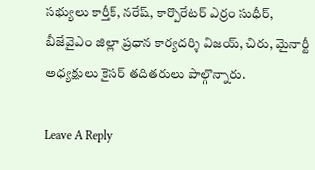సభ్యులు కార్తీక్, నరేష్, కార్పొరేటర్ ఎర్రం సుధీర్, బీజేవైఎం జిల్లా ప్రధాన కార్యదర్శి విజయ్, చిరు, మైనార్టీ అధ్యక్షులు కైసర్ తదితరులు పాల్గొన్నారు.

Leave A Reply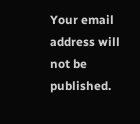Your email address will not be published.